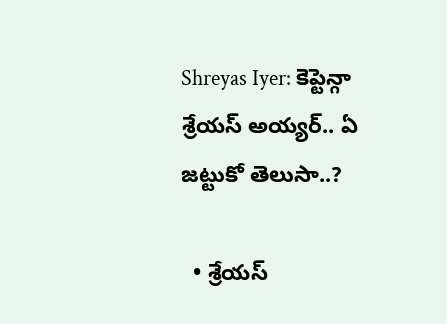Shreyas Iyer: కెప్టెన్గా శ్రేయస్ అయ్యర్.. ఏ జట్టుకో తెలుసా..?

  • శ్రేయస్‌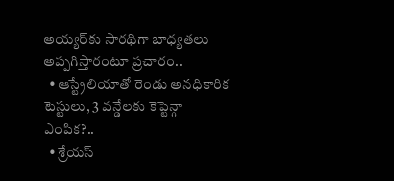అయ్యర్‌కు సారథిగా బాధ్యతలు అప్పగిస్తారంటూ ప్రచారం..
  • ఆస్ట్రేలియాతో రెండు అనధికారిక టెస్టులు, 3 వన్డేలకు కెప్టెన్గా ఎంపిక?..
  • శ్రేయస్‌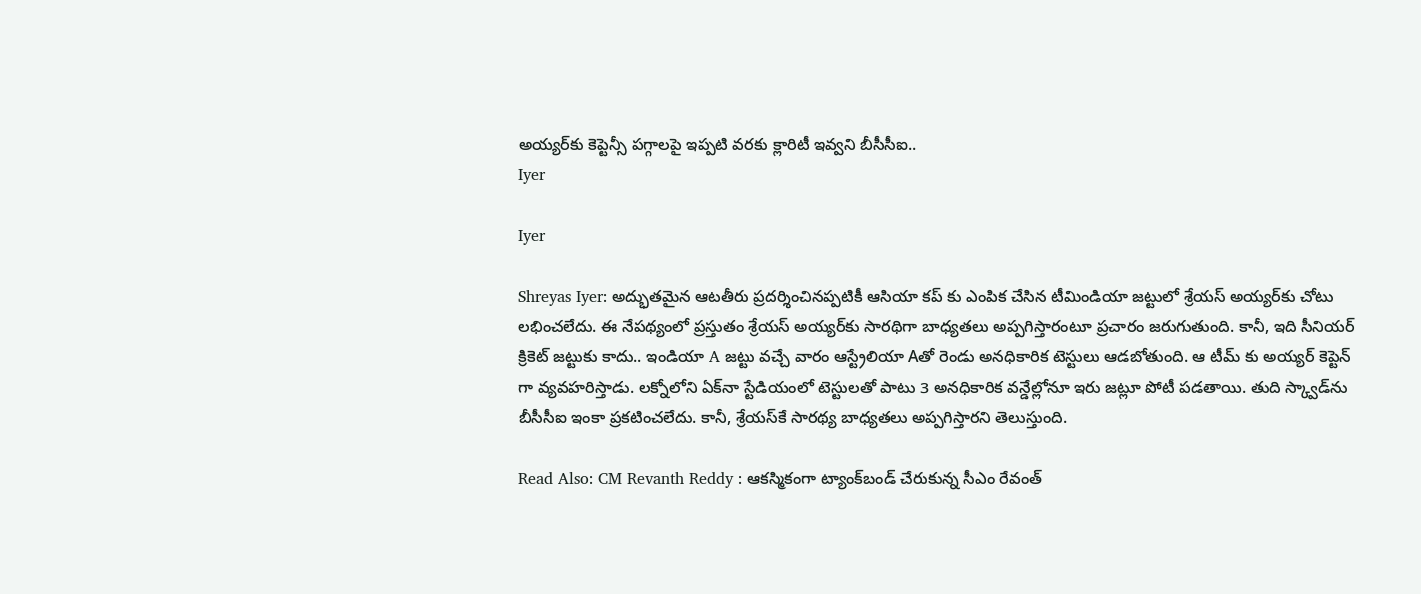అయ్యర్‌కు కెప్టెన్సీ పగ్గాలపై ఇప్పటి వరకు క్లారిటీ ఇవ్వని బీసీసీఐ..
Iyer

Iyer

Shreyas Iyer: అద్భుతమైన ఆటతీరు ప్రదర్శించినప్పటికీ ఆసియా కప్ కు ఎంపిక చేసిన టీమిండియా జట్టులో శ్రేయస్‌ అయ్యర్‌కు చోటు లభించలేదు. ఈ నేపథ్యంలో ప్రస్తుతం శ్రేయస్‌ అయ్యర్‌కు సారథిగా బాధ్యతలు అప్పగిస్తారంటూ ప్రచారం జరుగుతుంది. కానీ, ఇది సీనియర్‌ క్రికెట్‌ జట్టుకు కాదు.. ఇండియా A జట్టు వచ్చే వారం ఆస్ట్రేలియా Aతో రెండు అనధికారిక టెస్టులు ఆడబోతుంది. ఆ టీమ్ కు అయ్యర్ కెప్టెన్ గా వ్యవహరిస్తాడు. లక్నోలోని ఏక్‌నా స్టేడియంలో టెస్టులతో పాటు 3 అనధికారిక వన్డేల్లోనూ ఇరు జట్లూ పోటీ పడతాయి. తుది స్క్వాడ్‌ను బీసీసీఐ ఇంకా ప్రకటించలేదు. కానీ, శ్రేయస్‌కే సారథ్య బాధ్యతలు అప్పగిస్తారని తెలుస్తుంది.

Read Also: CM Revanth Reddy : ఆకస్మికంగా ట్యాంక్‌బండ్‌ చేరుకున్న సీఎం రేవంత్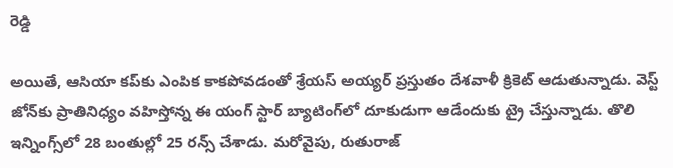రెడ్డి

అయితే, ఆసియా కప్‌కు ఎంపిక కాకపోవడంతో శ్రేయస్‌ అయ్యర్ ప్రస్తుతం దేశవాళీ క్రికెట్ ఆడుతున్నాడు. వెస్ట్‌ జోన్‌కు ప్రాతినిధ్యం వహిస్తోన్న ఈ యంగ్ స్టార్ బ్యాటింగ్‌లో దూకుడుగా ఆడేందుకు ట్రై చేస్తున్నాడు. తొలి ఇన్నింగ్స్‌లో 28 బంతుల్లో 25 రన్స్ చేశాడు. మరోవైపు, రుతురాజ్‌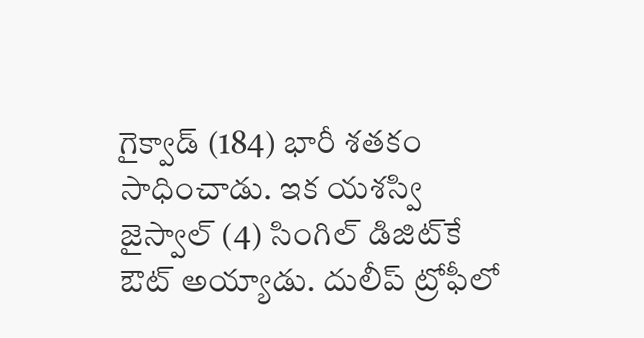గైక్వాడ్‌ (184) భారీ శతకం సాధించాడు. ఇక యశస్వి జైస్వాల్ (4) సింగిల్ డిజిట్‌కే ఔట్ అయ్యాడు. దులీప్‌ ట్రోఫీలో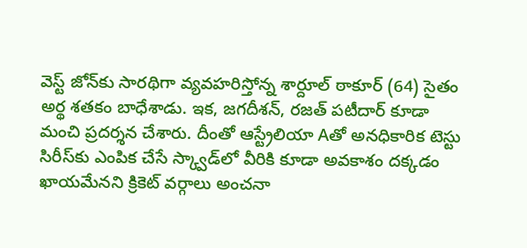వెస్ట్‌ జోన్‌కు సారథిగా వ్యవహరిస్తోన్న శార్దూల్ ఠాకూర్‌ (64) సైతం అర్థ శతకం బాధేశాడు. ఇక, జగదీశన్‌, రజత్ పటీదార్‌ కూడా మంచి ప్రదర్శన చేశారు. దీంతో ఆస్ట్రేలియా Aతో అనధికారిక టెస్టు సిరీస్‌కు ఎంపిక చేసే స్క్వాడ్‌లో వీరికి కూడా అవకాశం దక్కడం ఖాయమేనని క్రికెట్ వర్గాలు అంచనా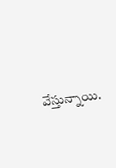వేస్తున్నాయి.